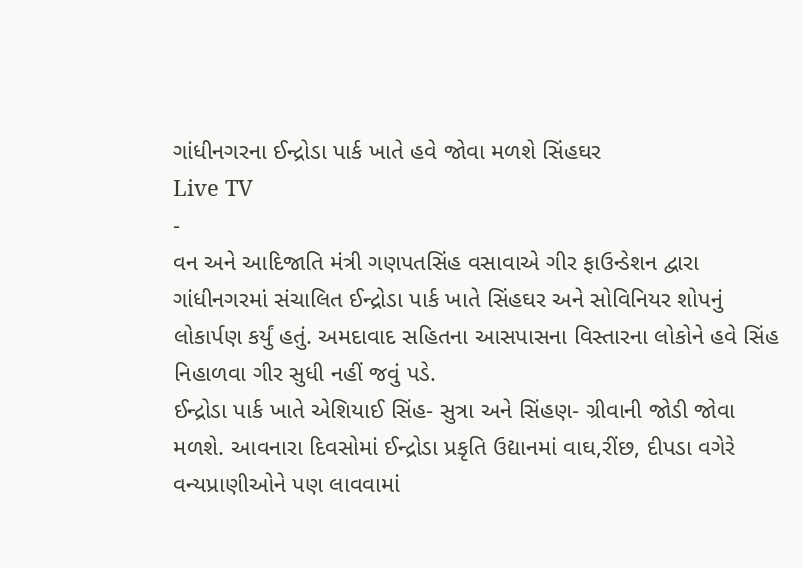ગાંધીનગરના ઈન્દ્રોડા પાર્ક ખાતે હવે જોવા મળશે સિંહઘર
Live TV
-
વન અને આદિજાતિ મંત્રી ગણપતસિંહ વસાવાએ ગીર ફાઉન્ડેશન દ્વારા ગાંધીનગરમાં સંચાલિત ઈન્દ્રોડા પાર્ક ખાતે સિંહઘર અને સોવિનિયર શોપનું લોકાર્પણ કર્યું હતું. અમદાવાદ સહિતના આસપાસના વિસ્તારના લોકોને હવે સિંહ નિહાળવા ગીર સુધી નહીં જવું પડે.
ઈન્દ્રોડા પાર્ક ખાતે એશિયાઈ સિંહ- સુત્રા અને સિંહણ- ગ્રીવાની જોડી જોવા મળશે. આવનારા દિવસોમાં ઈન્દ્રોડા પ્રકૃતિ ઉદ્યાનમાં વાઘ,રીંછ, દીપડા વગેરે વન્યપ્રાણીઓને પણ લાવવામાં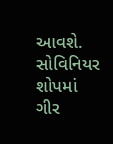આવશે. સોવિનિયર શોપમાં ગીર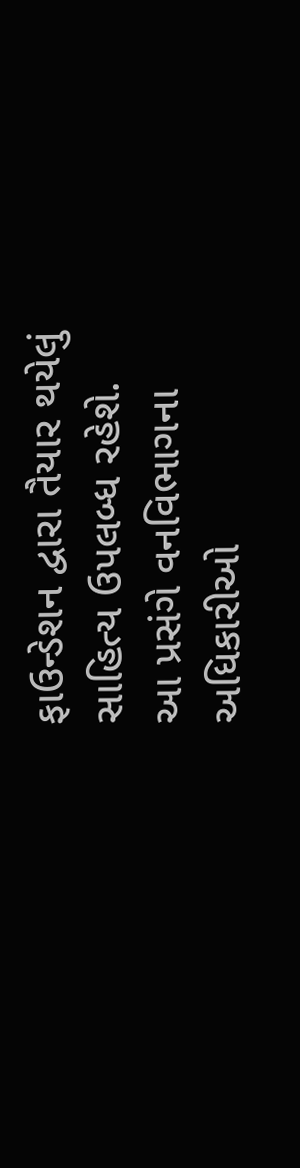ફાઉન્ડેશન દ્વારા તૈયાર થયેલું સાહિત્ય ઉપલબ્ધ રહેશે.
આ પ્રસંગે વનવિભાગના અધિકારીઓ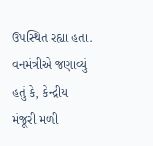ઉપસ્થિત રહ્યા હતા. વનમંત્રીએ જણાવ્યું હતું કે, કેન્દ્રીય મંજૂરી મળી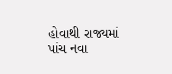હોવાથી રાજ્યમાં પાંચ નવા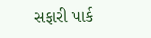સફારી પાર્ક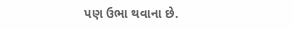પણ ઉભા થવાના છે.